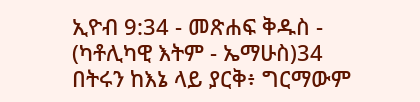ኢዮብ 9:34 - መጽሐፍ ቅዱስ - (ካቶሊካዊ እትም - ኤማሁስ)34 በትሩን ከእኔ ላይ ያርቅ፥ ግርማውም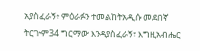አያስፈራኝ፥ ምዕራፉን ተመልከትአዲሱ መደበኛ ትርጒም34 ግርማው እንዳያስፈራኝ፣ እግዚአብሔር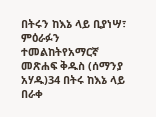በትሩን ከእኔ ላይ ቢያነሣ፣ ምዕራፉን ተመልከትየአማርኛ መጽሐፍ ቅዱስ (ሰማንያ አሃዱ)34 በትሩ ከእኔ ላይ በራቀ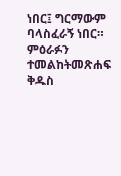ነበር፤ ግርማውም ባላስፈራኝ ነበር። ምዕራፉን ተመልከትመጽሐፍ ቅዱስ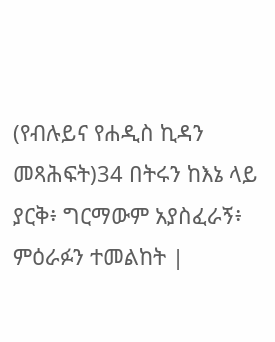(የብሉይና የሐዲስ ኪዳን መጻሕፍት)34 በትሩን ከእኔ ላይ ያርቅ፥ ግርማውም አያስፈራኝ፥ ምዕራፉን ተመልከት |